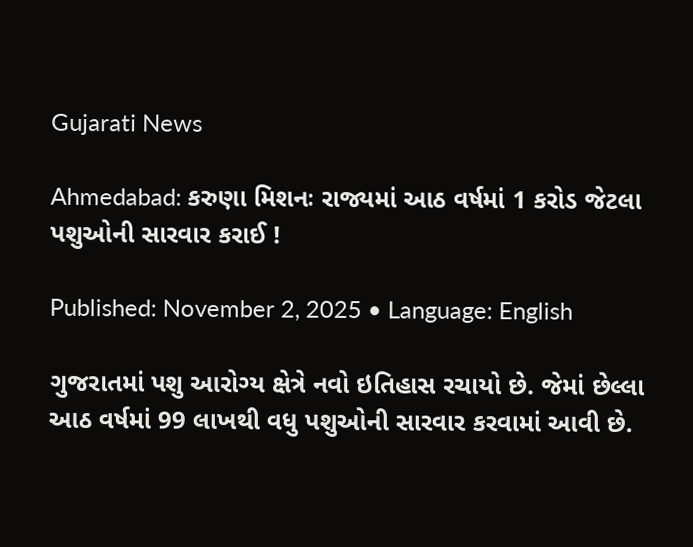Gujarati News

Ahmedabad: કરુણા મિશનઃ રાજ્યમાં આઠ વર્ષમાં 1 કરોડ જેટલા પશુઓની સારવાર કરાઈ !

Published: November 2, 2025 • Language: English

ગુજરાતમાં પશુ આરોગ્ય ક્ષેત્રે નવો ઇતિહાસ રચાયો છે. જેમાં છેલ્લા આઠ વર્ષમાં 99 લાખથી વધુ પશુઓની સારવાર કરવામાં આવી છે.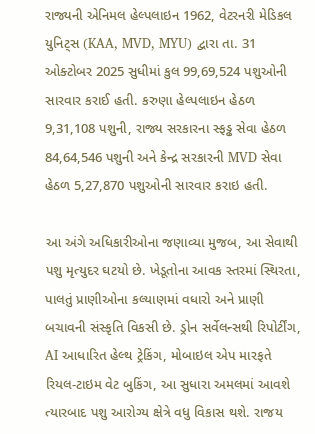રાજ્યની એનિમલ હેલ્પલાઇન 1962, વેટરનરી મેડિકલ યુનિટ્સ (KAA, MVD, MYU) દ્વારા તા. 31 ઓક્ટોબર 2025 સુધીમાં કુલ 99,69,524 પશુઓની સારવાર કરાઈ હતી. કરુણા હેલ્પલાઇન હેઠળ 9,31,108 પશુની, રાજ્ય સરકારના સ્ફડ્ઢ સેવા હેઠળ 84,64,546 પશુની અને કેન્દ્ર સરકારની MVD સેવા હેઠળ 5,27,870 પશુઓની સારવાર કરાઇ હતી.

આ અંગે અધિકારીઓના જણાવ્યા મુજબ, આ સેવાથી પશુ મૃત્યુદર ઘટયો છે. ખેડૂતોના આવક સ્તરમાં સ્થિરતા, પાલતું પ્રાણીઓના કલ્યાણમાં વધારો અને પ્રાણી બચાવની સંસ્કૃતિ વિકસી છે. ડ્રોન સર્વેલન્સથી રિપોર્ટીંગ, AI આધારિત હેલ્થ ટ્રેકિંગ, મોબાઇલ એપ મારફતે રિયલ-ટાઇમ વેટ બુકિંગ, આ સુધારા અમલમાં આવશે ત્યારબાદ પશુ આરોગ્ય ક્ષેત્રે વધુ વિકાસ થશે. રાજય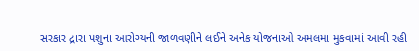સરકાર દ્રારા પશુના આરોગ્યની જાળવણીને લઈને અનેક યોજનાઓ અમલમા મુકવામાં આવી રહી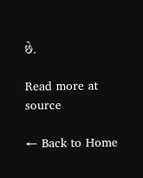છે.

Read more at source

← Back to Home